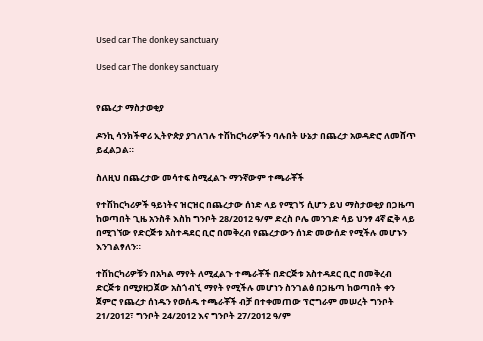Used car The donkey sanctuary

Used car The donkey sanctuary


የጨረታ ማስታወቂያ

ዶንኪ ሳንክችዋሪ ኢትዮጵያ ያገለገሉ ተሽከርካሪዎችን ባሉበት ሁኔታ በጨረታ አወዳድሮ ለመሸጥ ይፈልጋል።

ስለዚህ በጨረታው መሳተፍ ስሚፈልጉ ማንኛውም ተጫራቾች

የተሽከርካሪዎች ዓይነትና ዝርዝር በጨረታው ሰነድ ላይ የሚገኝ ሲሆን ይህ ማስታወቂያ በጋዜጣ ከወጣበት ጊዜ አንስቶ እስከ ግንቦት 28/2012 ዓ/ም ድረስ ቦሌ መንገድ ሳይ ህንፃ 4ኛ ፎቅ ላይ በሚገኘው የድርጅቱ አስተዳደር ቢሮ በመቅረብ የጨረታውን ሰነድ መውሰድ የሚችሉ መሆኑን እንገልፃለን።

ተሽከርካሪዎቹን በአካል ማየት ለሚፈልጉ ተጫራቾች በድርጅቱ አስተዳደር ቢሮ በመቅረብ ድርጅቱ በሚያዘጋጀው አስጎብኚ ማየት የሚችሉ መሆነን ስንገልፅ በጋዜጣ ከወጣበት ቀን ጀምሮ የጨረታ ሰነዱን የወሰዱ ተጫራቾች ብቻ በተቀመጠው ፕሮግራም መሠረት ግንቦት 21/2012፣ ግንቦት 24/2012 እና ግንቦት 27/2012 ዓ/ም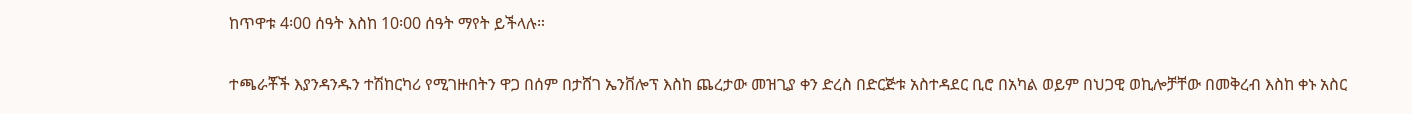ከጥዋቱ 4፡00 ሰዓት እስከ 10፡00 ሰዓት ማየት ይችላሉ።

ተጫራቾች እያንዳንዱን ተሽከርካሪ የሚገዙበትን ዋጋ በሰም በታሸገ ኤንቨሎፕ እስከ ጨረታው መዝጊያ ቀን ድረስ በድርጅቱ አስተዳደር ቢሮ በአካል ወይም በህጋዊ ወኪሎቻቸው በመቅረብ እስከ ቀኑ አስር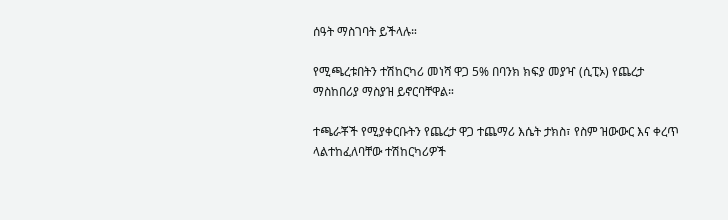ሰዓት ማስገባት ይችላሉ።

የሚጫረቱበትን ተሽከርካሪ መነሻ ዋጋ 5% በባንክ ክፍያ መያዣ (ሲፒኦ) የጨረታ ማስከበሪያ ማስያዝ ይኖርባቸዋል።

ተጫራቾች የሚያቀርቡትን የጨረታ ዋጋ ተጨማሪ እሴት ታክስ፣ የስም ዝውውር እና ቀረጥ ላልተከፈለባቸው ተሽከርካሪዎች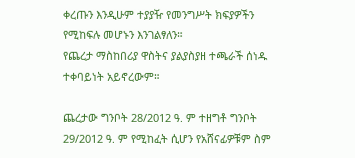ቀረጡን እንዲሁም ተያያዥ የመንግሥት ክፍያዎችን የሚከፍሉ መሆኑን እንገልፃለን።
የጨረታ ማስከበሪያ ዋስትና ያልያስያዘ ተጫራች ሰነዱ ተቀባይነት አይኖረውም።

ጨረታው ግንቦት 28/2012 ዓ. ም ተዘግቶ ግንቦት 29/2012 ዓ. ም የሚከፈት ሲሆን የአሸናፊዎቹም ስም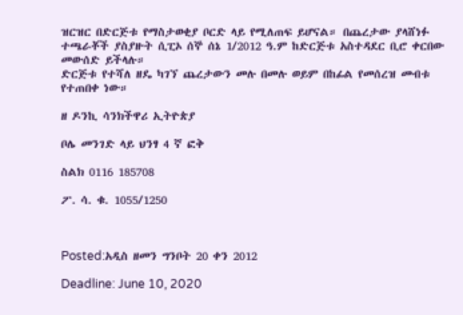ዝርዝር በድርጅቱ የማስታወቂያ ቦርድ ላይ የሚለጠፍ ይሆናል። በጨረታው ያላሸነፉ ተጫራቾች ያስያዙት ሲፒኦ ሰኞ ሰኔ 1/2012 ዓ.ም ከድርጅቱ አስተዳደር ቢሮ ቀርበው መውሰድ ይችላሉ።
ድርጅቱ የተሻለ ዘዴ ካገኘ ጨረታውን መሉ በመሉ ወይም በከፊል የመሰረዝ መብቱ የተጠበቀ ነው።

ዘ ዶንኪ ሳንክችዋሪ ኢትዮጵያ

ቦሌ መንገድ ላይ ህንፃ 4 ኛ ፎቅ

ስልክ 0116 185708

ፖ. ሳ. ቁ. 1055/1250



Posted:አዲስ ዘመን ግንቦት 20 ቀን 2012

Deadline: June 10, 2020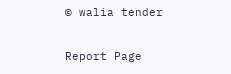© walia tender

Report Page